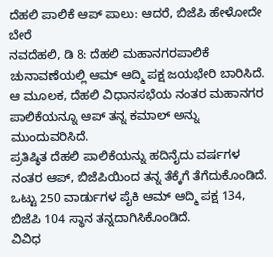ದೆಹಲಿ ಪಾಲಿಕೆ ಆಪ್ ಪಾಲು: ಆದರೆ, ಬಿಜೆಪಿ ಹೇಳೋದೇ ಬೇರೆ
ನವದೆಹಲಿ, ಡಿ 8: ದೆಹಲಿ ಮಹಾನಗರಪಾಲಿಕೆ ಚುನಾವಣೆಯಲ್ಲಿ ಆಮ್ ಆದ್ಮಿ ಪಕ್ಷ ಜಯಭೇರಿ ಬಾರಿಸಿದೆ. ಆ ಮೂಲಕ, ದೆಹಲಿ ವಿಧಾನಸಭೆಯ ನಂತರ ಮಹಾನಗರ ಪಾಲಿಕೆಯನ್ನೂ ಆಪ್ ತನ್ನ ಕಮಾಲ್ ಅನ್ನು ಮುಂದುವರಿಸಿದೆ.
ಪ್ರತಿಷ್ಠಿತ ದೆಹಲಿ ಪಾಲಿಕೆಯನ್ನು ಹದಿನೈದು ವರ್ಷಗಳ ನಂತರ ಆಪ್, ಬಿಜೆಪಿಯಿಂದ ತನ್ನ ತೆಕ್ಕೆಗೆ ತೆಗೆದುಕೊಂಡಿದೆ. ಒಟ್ಟು 250 ವಾರ್ಡುಗಳ ಪೈಕಿ ಆಮ್ ಆದ್ಮಿ ಪಕ್ಷ 134, ಬಿಜೆಪಿ 104 ಸ್ಥಾನ ತನ್ನದಾಗಿಸಿಕೊಂಡಿದೆ.
ವಿವಿಧ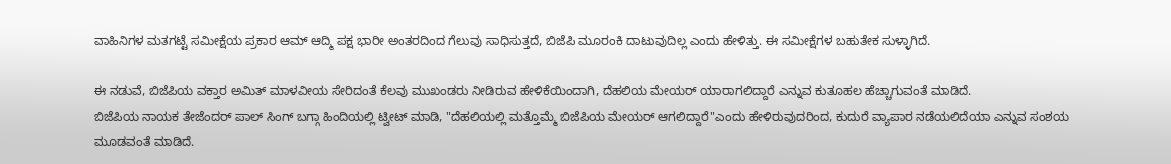ವಾಹಿನಿಗಳ ಮತಗಟ್ಟೆ ಸಮೀಕ್ಷೆಯ ಪ್ರಕಾರ ಆಮ್ ಆದ್ಮಿ ಪಕ್ಷ ಭಾರೀ ಅಂತರದಿಂದ ಗೆಲುವು ಸಾಧಿಸುತ್ತದೆ, ಬಿಜೆಪಿ ಮೂರಂಕಿ ದಾಟುವುದಿಲ್ಲ ಎಂದು ಹೇಳಿತ್ತು. ಈ ಸಮೀಕ್ಷೆಗಳ ಬಹುತೇಕ ಸುಳ್ಳಾಗಿದೆ.

ಈ ನಡುವೆ, ಬಿಜೆಪಿಯ ವಕ್ತಾರ ಅಮಿತ್ ಮಾಳವೀಯ ಸೇರಿದಂತೆ ಕೆಲವು ಮುಖಂಡರು ನೀಡಿರುವ ಹೇಳಿಕೆಯಿಂದಾಗಿ, ದೆಹಲಿಯ ಮೇಯರ್ ಯಾರಾಗಲಿದ್ದಾರೆ ಎನ್ನುವ ಕುತೂಹಲ ಹೆಚ್ಚಾಗುವಂತೆ ಮಾಡಿದೆ.
ಬಿಜೆಪಿಯ ನಾಯಕ ತೇಜೆಂದರ್ ಪಾಲ್ ಸಿಂಗ್ ಬಗ್ಗಾ ಹಿಂದಿಯಲ್ಲಿ ಟ್ವೀಟ್ ಮಾಡಿ, "ದೆಹಲಿಯಲ್ಲಿ ಮತ್ತೊಮ್ಮೆ ಬಿಜೆಪಿಯ ಮೇಯರ್ ಆಗಲಿದ್ದಾರೆ"ಎಂದು ಹೇಳಿರುವುದರಿಂದ, ಕುದುರೆ ವ್ಯಾಪಾರ ನಡೆಯಲಿದೆಯಾ ಎನ್ನುವ ಸಂಶಯ ಮೂಡವಂತೆ ಮಾಡಿದೆ.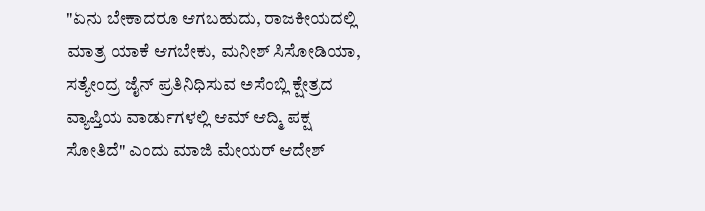"ಏನು ಬೇಕಾದರೂ ಆಗಬಹುದು, ರಾಜಕೀಯದಲ್ಲಿ ಮಾತ್ರ ಯಾಕೆ ಆಗಬೇಕು, ಮನೀಶ್ ಸಿಸೋಡಿಯಾ, ಸತ್ಯೇಂದ್ರ ಜೈನ್ ಪ್ರತಿನಿಧಿಸುವ ಅಸೆಂಬ್ಲಿ ಕ್ಷೇತ್ರದ ವ್ಯಾಪ್ತಿಯ ವಾರ್ಡುಗಳಲ್ಲಿ ಆಮ್ ಆದ್ಮಿ ಪಕ್ಷ ಸೋತಿದೆ" ಎಂದು ಮಾಜಿ ಮೇಯರ್ ಆದೇಶ್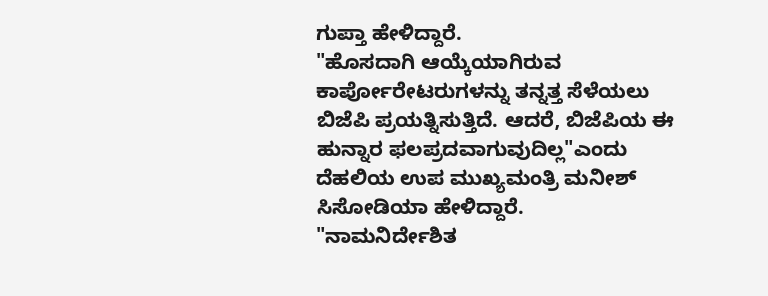ಗುಪ್ತಾ ಹೇಳಿದ್ದಾರೆ.
"ಹೊಸದಾಗಿ ಆಯ್ಕೆಯಾಗಿರುವ ಕಾರ್ಪೋರೇಟರುಗಳನ್ನು ತನ್ನತ್ತ ಸೆಳೆಯಲು ಬಿಜೆಪಿ ಪ್ರಯತ್ನಿಸುತ್ತಿದೆ. ಆದರೆ, ಬಿಜೆಪಿಯ ಈ ಹುನ್ನಾರ ಫಲಪ್ರದವಾಗುವುದಿಲ್ಲ"ಎಂದು ದೆಹಲಿಯ ಉಪ ಮುಖ್ಯಮಂತ್ರಿ ಮನೀಶ್ ಸಿಸೋಡಿಯಾ ಹೇಳಿದ್ದಾರೆ.
"ನಾಮನಿರ್ದೇಶಿತ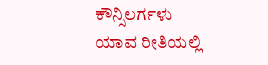ಕೌನ್ಸಿಲರ್ಗಳು ಯಾವ ರೀತಿಯಲ್ಲಿ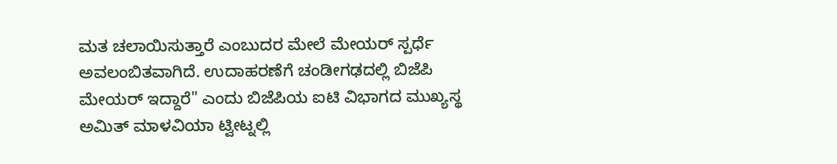ಮತ ಚಲಾಯಿಸುತ್ತಾರೆ ಎಂಬುದರ ಮೇಲೆ ಮೇಯರ್ ಸ್ಪರ್ಧೆ ಅವಲಂಬಿತವಾಗಿದೆ. ಉದಾಹರಣೆಗೆ ಚಂಡೀಗಢದಲ್ಲಿ ಬಿಜೆಪಿ ಮೇಯರ್ ಇದ್ದಾರೆ" ಎಂದು ಬಿಜೆಪಿಯ ಐಟಿ ವಿಭಾಗದ ಮುಖ್ಯಸ್ಥ ಅಮಿತ್ ಮಾಳವಿಯಾ ಟ್ವೀಟ್ನಲ್ಲಿ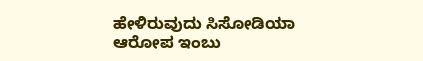ಹೇಳಿರುವುದು ಸಿಸೋಡಿಯಾ ಆರೋಪ ಇಂಬು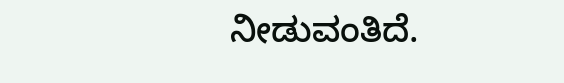ನೀಡುವಂತಿದೆ.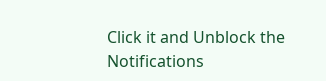Click it and Unblock the Notifications